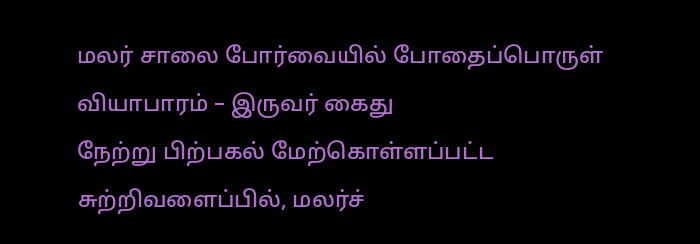மலர் சாலை போர்வையில் போதைப்பொருள் வியாபாரம் – இருவர் கைது
நேற்று பிற்பகல் மேற்கொள்ளப்பட்ட சுற்றிவளைப்பில், மலர்ச்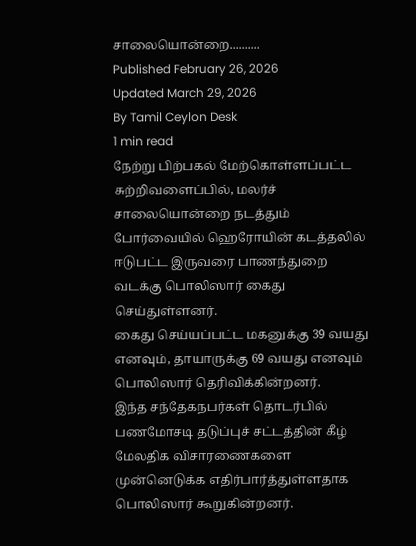சாலையொன்றை..........
Published February 26, 2026
Updated March 29, 2026
By Tamil Ceylon Desk
1 min read
நேற்று பிற்பகல் மேற்கொள்ளப்பட்ட சுற்றிவளைப்பில், மலர்ச் சாலையொன்றை நடத்தும் போர்வையில் ஹெரோயின் கடத்தலில் ஈடுபட்ட இருவரை பாணந்துறை வடக்கு பொலிஸார் கைது செய்துள்ளனர்.
கைது செய்யப்பட்ட மகனுக்கு 39 வயது எனவும், தாயாருக்கு 69 வயது எனவும் பொலிஸார் தெரிவிக்கின்றனர்.
இந்த சந்தேகநபர்கள் தொடர்பில் பணமோசடி தடுப்புச் சட்டத்தின் கீழ் மேலதிக விசாரணைகளை முன்னெடுக்க எதிர்பார்த்துள்ளதாக பொலிஸார் கூறுகின்றனர்.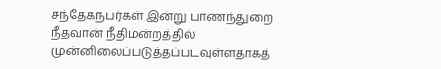சந்தேகநபர்கள் இன்று பாணந்துறை நீதவான் நீதிமன்றத்தில் முன்னிலைப்படுத்தப்படவுள்ளதாகத்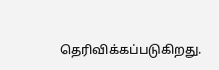தெரிவிக்கப்படுகிறது.